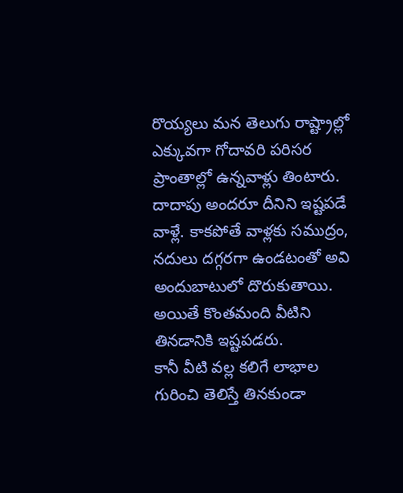రొయ్యలు మన తెలుగు రాష్ట్రాల్లో ఎక్కువగా గోదావరి పరిసర ప్రాంతాల్లో ఉన్నవాళ్లు తింటారు. దాదాపు అందరూ దీనిని ఇష్టపడే వాళ్లే. కాకపోతే వాళ్లకు సముద్రం, నదులు దగ్గరగా ఉండటంతో అవి అందుబాటులో దొరుకుతాయి. అయితే కొంతమంది వీటిని తినడానికి ఇష్టపడరు.
కానీ వీటి వల్ల కలిగే లాభాల గురించి తెలిస్తే తినకుండా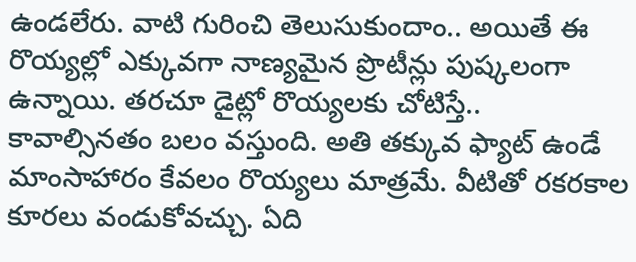ఉండలేరు. వాటి గురించి తెలుసుకుందాం.. అయితే ఈ రొయ్యల్లో ఎక్కువగా నాణ్యమైన ప్రొటీన్లు పుష్కలంగా ఉన్నాయి. తరచూ డైట్లో రొయ్యలకు చోటిస్తే.. కావాల్సినతం బలం వస్తుంది. అతి తక్కువ ఫ్యాట్ ఉండే మాంసాహారం కేవలం రొయ్యలు మాత్రమే. వీటితో రకరకాల కూరలు వండుకోవచ్చు. ఏది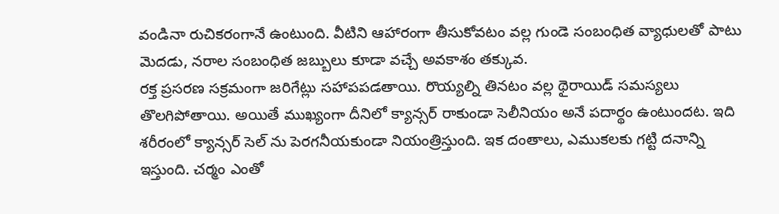వండినా రుచికరంగానే ఉంటుంది. వీటిని ఆహారంగా తీసుకోవటం వల్ల గుండె సంబంధిత వ్యాధులతో పాటు మెదడు, నరాల సంబంధిత జబ్బులు కూడా వచ్చే అవకాశం తక్కువ.
రక్త ప్రసరణ సక్రమంగా జరిగేట్లు సహాపపడతాయి. రొయ్యల్ని తినటం వల్ల థైరాయిడ్ సమస్యలు తొలగిపోతాయి. అయితే ముఖ్యంగా దీనిలో క్యాన్సర్ రాకుండా సెలీనియం అనే పదార్థం ఉంటుందట. ఇది శరీరంలో క్యాన్సర్ సెల్ ను పెరగనీయకుండా నియంత్రిస్తుంది. ఇక దంతాలు, ఎముకలకు గట్టి దనాన్ని ఇస్తుంది. చర్మం ఎంతో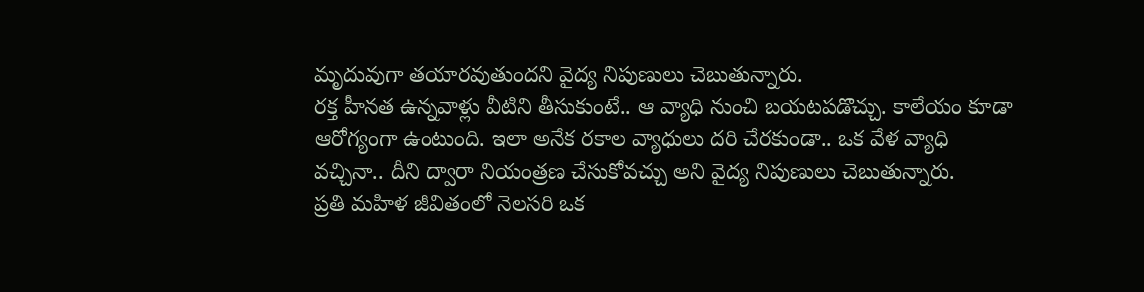మృదువుగా తయారవుతుందని వైద్య నిపుణులు చెబుతున్నారు.
రక్త హీనత ఉన్నవాళ్లు వీటిని తీసుకుంటే.. ఆ వ్యాధి నుంచి బయటపడొచ్చు. కాలేయం కూడా ఆరోగ్యంగా ఉంటుంది. ఇలా అనేక రకాల వ్యాధులు దరి చేరకుండా.. ఒక వేళ వ్యాధి వచ్చినా.. దీని ద్వారా నియంత్రణ చేసుకోవచ్చు అని వైద్య నిపుణులు చెబుతున్నారు.
ప్రతి మహిళ జీవితంలో నెలసరి ఒక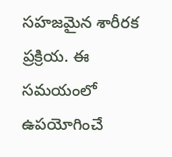సహజమైన శారీరక ప్రక్రియ. ఈ సమయంలో ఉపయోగించే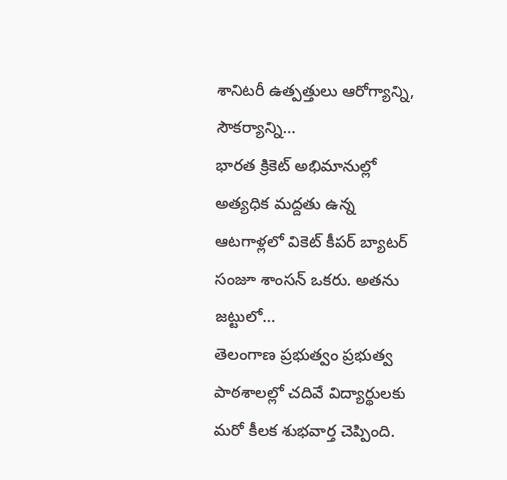శానిటరీ ఉత్పత్తులు ఆరోగ్యాన్ని, సౌకర్యాన్ని…
భారత క్రికెట్ అభిమానుల్లో అత్యధిక మద్దతు ఉన్న ఆటగాళ్లలో వికెట్ కీపర్ బ్యాటర్ సంజూ శాంసన్ ఒకరు. అతను జట్టులో…
తెలంగాణ ప్రభుత్వం ప్రభుత్వ పాఠశాలల్లో చదివే విద్యార్థులకు మరో కీలక శుభవార్త చెప్పింది.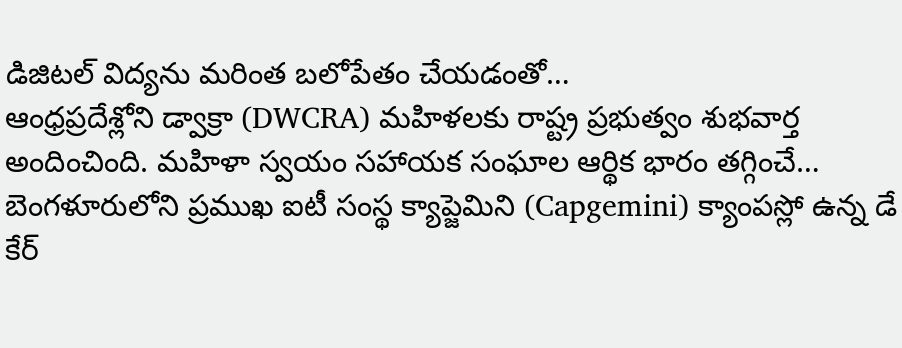డిజిటల్ విద్యను మరింత బలోపేతం చేయడంతో…
ఆంధ్రప్రదేశ్లోని డ్వాక్రా (DWCRA) మహిళలకు రాష్ట్ర ప్రభుత్వం శుభవార్త అందించింది. మహిళా స్వయం సహాయక సంఘాల ఆర్థిక భారం తగ్గించే…
బెంగళూరులోని ప్రముఖ ఐటీ సంస్థ క్యాప్జెమిని (Capgemini) క్యాంపస్లో ఉన్న డే కేర్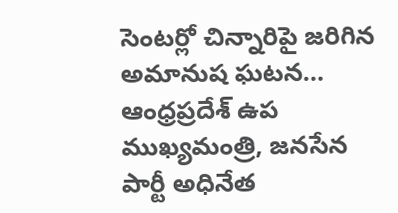సెంటర్లో చిన్నారిపై జరిగిన అమానుష ఘటన…
ఆంధ్రప్రదేశ్ ఉప ముఖ్యమంత్రి, జనసేన పార్టీ అధినేత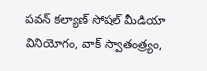పవన్ కల్యాణ్ సోషల్ మీడియా వినియోగం, వాక్ స్వాతంత్ర్యం,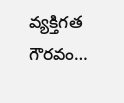వ్యక్తిగత గౌరవం…